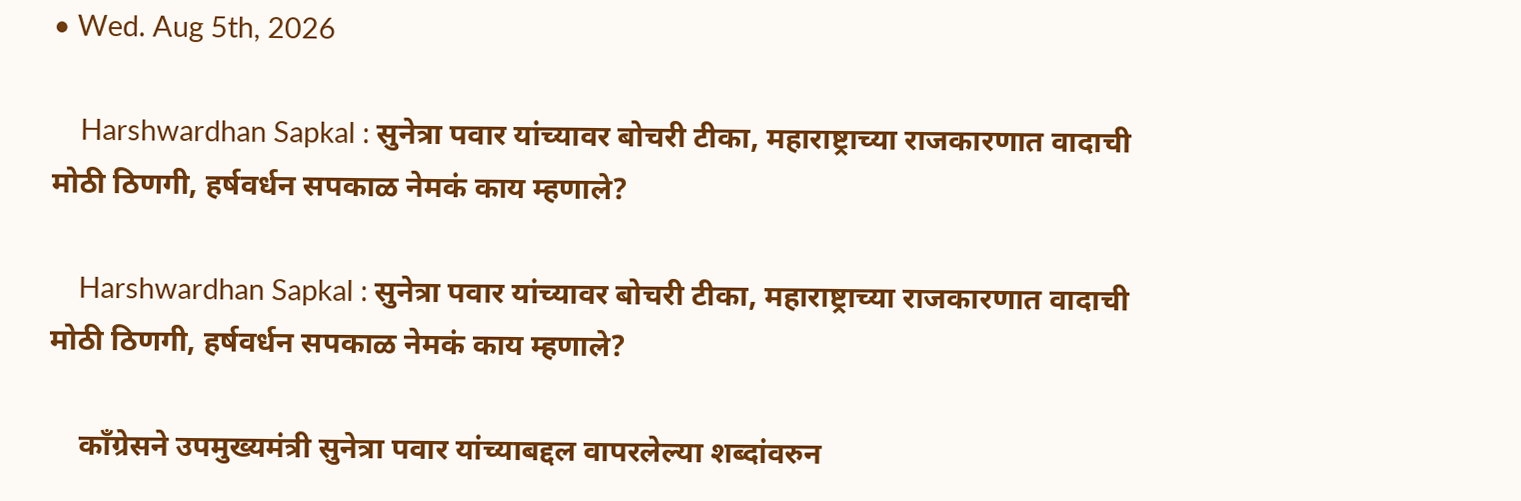• Wed. Aug 5th, 2026

    Harshwardhan Sapkal : सुनेत्रा पवार यांच्यावर बोचरी टीका, महाराष्ट्राच्या राजकारणात वादाची मोठी ठिणगी, हर्षवर्धन सपकाळ नेमकं काय म्हणाले?

    Harshwardhan Sapkal : सुनेत्रा पवार यांच्यावर बोचरी टीका, महाराष्ट्राच्या राजकारणात वादाची मोठी ठिणगी, हर्षवर्धन सपकाळ नेमकं काय म्हणाले?

    काँग्रेसने उपमुख्यमंत्री सुनेत्रा पवार यांच्याबद्दल वापरलेल्या शब्दांवरुन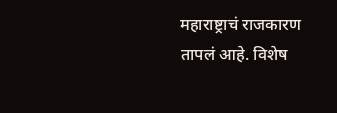महाराष्ट्राचं राजकारण तापलं आहे. विशेष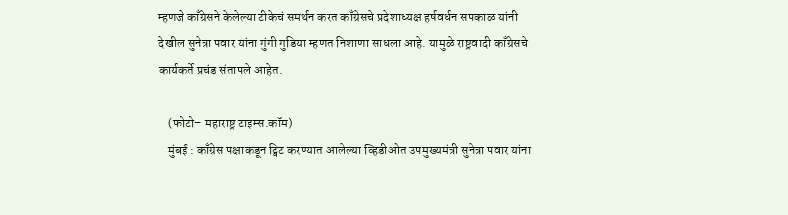म्हणजे काँग्रेसने केलेल्या टीकेचं समर्थन करत काँग्रेसचे प्रदेशाध्यक्ष हर्षवर्धन सपकाळ यांनी देखील सुनेत्रा पवार यांना गुंगी गुडिया म्हणत निशाणा साधला आहे. यामुळे राष्ट्रवादी काँग्रेसचे कार्यकर्ते प्रचंड संतापले आहेत.

    (फोटो– महाराष्ट्र टाइम्स.कॉम)
    मुंबई : काँग्रेस पक्षाकडून ट्विट करण्यात आलेल्या व्हिडीओत उपमुख्यमंत्री सुनेत्रा पवार यांना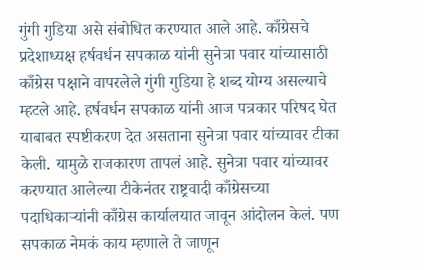गुंगी गुडिया असे संबोधित करण्यात आले आहे. काँग्रेसचे प्रदेशाध्यक्ष हर्षवर्धन सपकाळ यांनी सुनेत्रा पवार यांच्यासाठी काँग्रेस पक्षाने वापरलेले गुंगी गुडिया हे शब्द योग्य असल्याचे म्हटले आहे. हर्षवर्धन सपकाळ यांनी आज पत्रकार परिषद घेत याबाबत स्पष्टीकरण देत असताना सुनेत्रा पवार यांच्यावर टीका केली. यामुळे राजकारण तापलं आहे. सुनेत्रा पवार यांच्यावर करण्यात आलेल्या टीकेनंतर राष्ट्रवादी काँग्रेसच्या पदाधिकाऱ्यांनी काँग्रेस कार्यालयात जावून आंदोलन केलं. पण सपकाळ नेमकं काय म्हणाले ते जाणून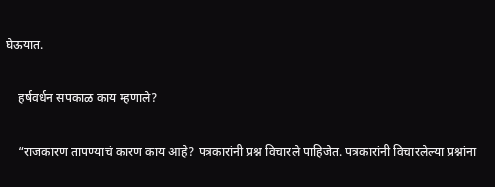घेऊयात.

    हर्षवर्धन सपकाळ काय म्हणाले?

    “राजकारण तापण्याचं कारण काय आहे? पत्रकारांनी प्रश्न विचारले पाहिजेत. पत्रकारांनी विचारलेल्या प्रश्नांना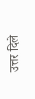उत्तर दिले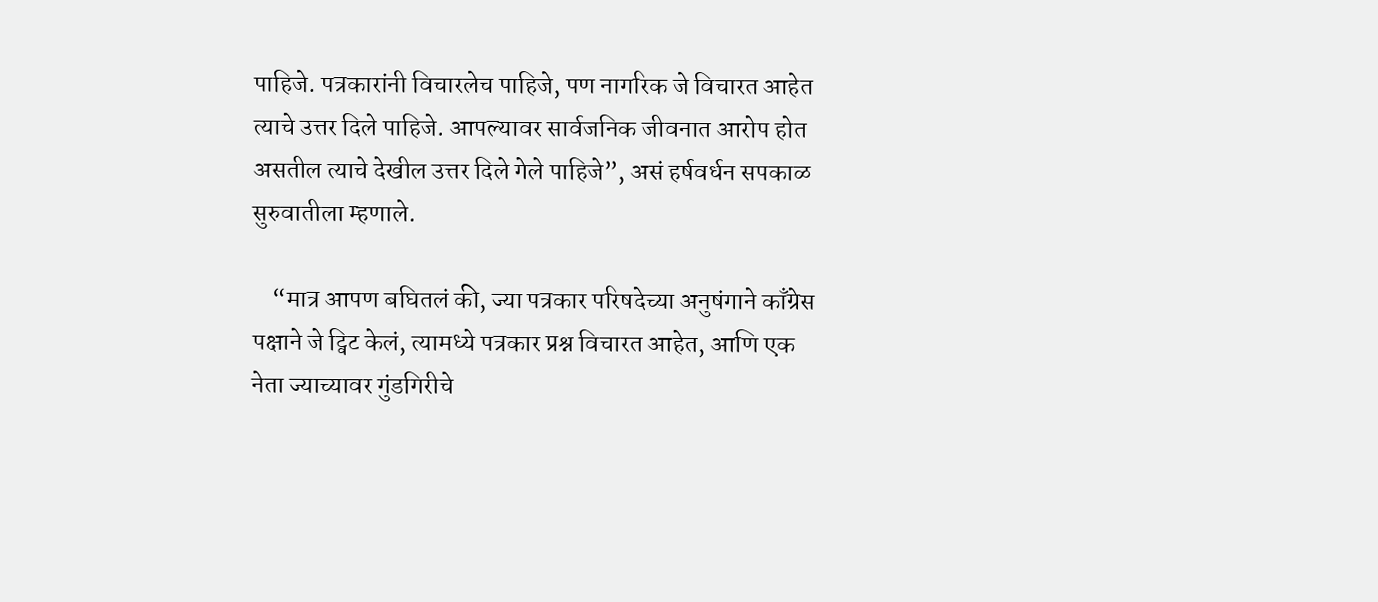पाहिजे. पत्रकारांनी विचारलेच पाहिजे, पण नागरिक जे विचारत आहेत त्याचे उत्तर दिले पाहिजे. आपल्यावर सार्वजनिक जीवनात आरोप होत असतील त्याचे देखील उत्तर दिले गेले पाहिजे”, असं हर्षवर्धन सपकाळ सुरुवातीला म्हणाले.

    “मात्र आपण बघितलं की, ज्या पत्रकार परिषदेच्या अनुषंगाने काँग्रेस पक्षाने जे ट्विट केलं, त्यामध्ये पत्रकार प्रश्न विचारत आहेत, आणि एक नेता ज्याच्यावर गुंडगिरीचे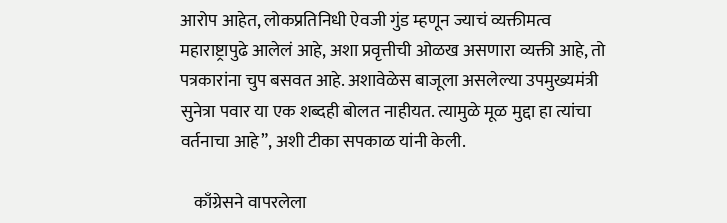आरोप आहेत, लोकप्रतिनिधी ऐवजी गुंड म्हणून ज्याचं व्यक्तीमत्व महाराष्ट्रापुढे आलेलं आहे, अशा प्रवृत्तीची ओळख असणारा व्यक्ती आहे, तो पत्रकारांना चुप बसवत आहे. अशावेळेस बाजूला असलेल्या उपमुख्यमंत्री सुनेत्रा पवार या एक शब्दही बोलत नाहीयत. त्यामुळे मूळ मुद्दा हा त्यांचा वर्तनाचा आहे”, अशी टीका सपकाळ यांनी केली.

    काँग्रेसने वापरलेला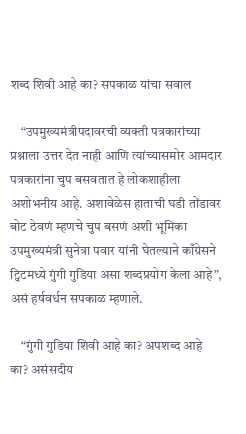शब्द शिवी आहे का? सपकाळ यांचा सवाल

    “उपमुख्यमंत्रीपदावरची व्यक्ती पत्रकारांच्या प्रश्नाला उत्तर देत नाही आणि त्यांच्यासमोर आमदार पत्रकारांना चुप बसवतात हे लोकशाहीला अशोभनीय आहे. अशावेळेस हाताची घडी तोंडावर बोट ठेवणं म्हणचे चुप बसणं अशी भूमिका उपमुख्यमंत्री सुनेत्रा पवार यांनी घेतल्याने काँग्रेसने ट्विटमध्ये गुंगी गुडिया असा शब्दप्रयोग केला आहे”, असं हर्षवर्धन सपकाळ म्हणाले.

    “गुंगी गुडिया शिवी आहे का? अपशब्द आहे का? असंसदीय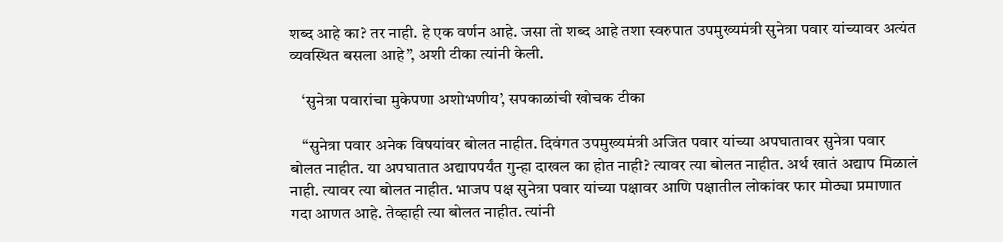शब्द आहे का? तर नाही. हे एक वर्णन आहे. जसा तो शब्द आहे तशा स्वरुपात उपमुख्यमंत्री सुनेत्रा पवार यांच्यावर अत्यंत व्यवस्थित बसला आहे”, अशी टीका त्यांनी केली.

    ‘सुनेत्रा पवारांचा मुकेपणा अशोभणीय’, सपकाळांची खोचक टीका

    “सुनेत्रा पवार अनेक विषयांवर बोलत नाहीत. दिवंगत उपमुख्यमंत्री अजित पवार यांच्या अपघातावर सुनेत्रा पवार बोलत नाहीत. या अपघातात अद्यापपर्यंत गुन्हा दाखल का होत नाही? त्यावर त्या बोलत नाहीत. अर्थ खातं अद्याप मिळालं नाही. त्यावर त्या बोलत नाहीत. भाजप पक्ष सुनेत्रा पवार यांच्या पक्षावर आणि पक्षातील लोकांवर फार मोठ्या प्रमाणात गदा आणत आहे. तेव्हाही त्या बोलत नाहीत. त्यांनी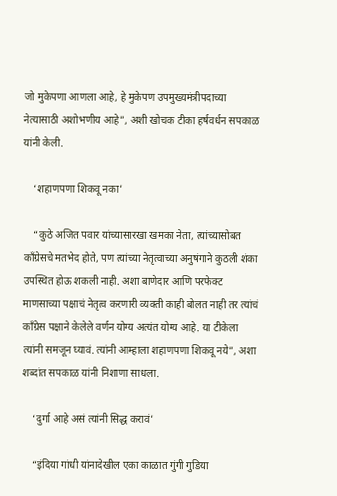जो मुकेपणा आणला आहे, हे मुकेपण उपमुख्यमंत्रीपदाच्या नेत्यासाठी अशोभणीय आहे”, अशी खोचक टीका हर्षवर्धन सपकाळ यांनी केली.

    ‘शहाणपणा शिकवू नका’

    “कुठे अजित पवार यांच्यासारखा खमका नेता, त्यांच्यासोबत काँग्रेसचे मतभेद होते, पण त्यांच्या नेतृत्वाच्या अनुषंगाने कुठली शंका उपस्थित होऊ शकली नाही. अशा बाणेदार आणि परफेक्ट माणसाच्या पक्षाचं नेतृत्व करणारी व्यक्ती काही बोलत नाही तर त्यांचं काँग्रेस पक्षाने केलेले वर्णन योग्य अत्यंत योग्य आहे. या टीकेला त्यांनी समजून घ्यावं. त्यांनी आम्हाला शहाणपणा शिकवू नये”, अशा शब्दांत सपकाळ यांनी निशाणा साधला.

    ‘दुर्गा आहे असं त्यांनी सिद्ध करावं’

    “इंदिया गांधी यांनादेखील एका काळात गुंगी गुडिया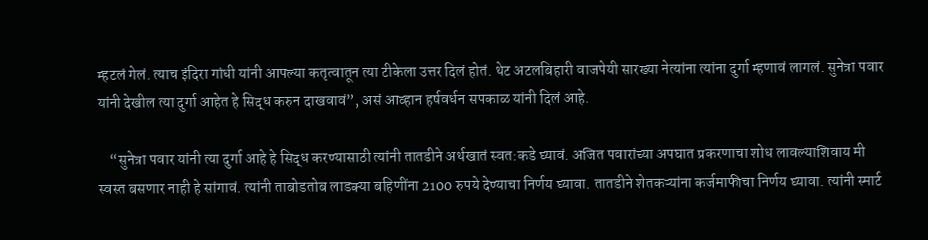म्हटलं गेलं. त्याच इंदिरा गांधी यांनी आपल्या कतृत्वातून त्या टीकेला उत्तर दिलं होतं. थेट अटलबिहारी वाजपेयी सारख्या नेत्यांना त्यांना दुर्गा म्हणावं लागलं. सुनेत्रा पवार यांनी देखील त्या दुर्गा आहेत हे सिद्ध करुन दाखवावं”, असं आव्हान हर्षवर्धन सपकाळ यांनी दिलं आहे.

    “सुनेत्रा पवार यांनी त्या दुर्गा आहे हे सिद्ध करण्यासाठी त्यांनी तातडीने अर्थखातं स्वत:कडे घ्यावं. अजित पवारांच्या अपघात प्रकरणाचा शोध लावल्याशिवाय मी स्वस्त बसणार नाही हे सांगावं. त्यांनी ताबोडतोब लाडक्या बहिणींना 2100 रुपये देण्याचा निर्णय घ्यावा. तातडीने शेतकऱ्यांना कर्जमाफीचा निर्णय घ्यावा. त्यांनी स्मार्ट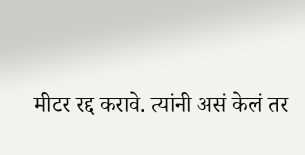मीटर रद्द करावे. त्यांनी असं केलं तर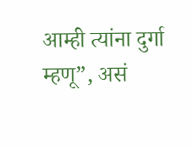आम्ही त्यांना दुर्गा म्हणू”, असं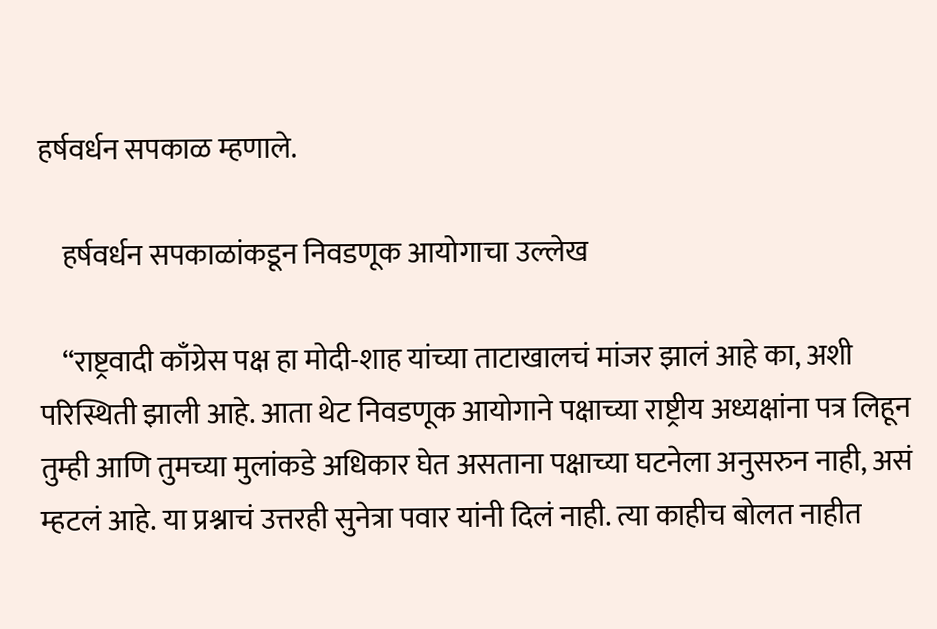हर्षवर्धन सपकाळ म्हणाले.

    हर्षवर्धन सपकाळांकडून निवडणूक आयोगाचा उल्लेख

    “राष्ट्रवादी काँग्रेस पक्ष हा मोदी-शाह यांच्या ताटाखालचं मांजर झालं आहे का, अशी परिस्थिती झाली आहे. आता थेट निवडणूक आयोगाने पक्षाच्या राष्ट्रीय अध्यक्षांना पत्र लिहून तुम्ही आणि तुमच्या मुलांकडे अधिकार घेत असताना पक्षाच्या घटनेला अनुसरुन नाही, असं म्हटलं आहे. या प्रश्नाचं उत्तरही सुनेत्रा पवार यांनी दिलं नाही. त्या काहीच बोलत नाहीत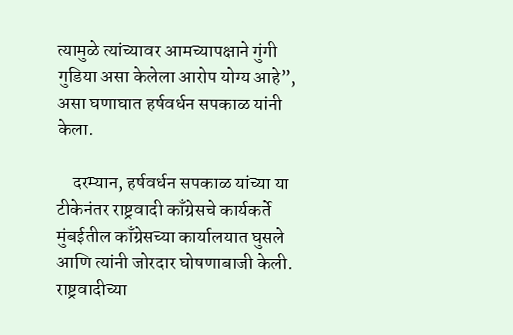त्यामुळे त्यांच्यावर आमच्यापक्षाने गुंगी गुडिया असा केलेला आरोप योग्य आहे”, असा घणाघात हर्षवर्धन सपकाळ यांनी केला.

    दरम्यान, हर्षवर्धन सपकाळ यांच्या या टीकेनंतर राष्ट्रवादी काँग्रेसचे कार्यकर्ते मुंबईतील काँग्रेसच्या कार्यालयात घुसले आणि त्यांनी जोरदार घोषणाबाजी केली. राष्ट्रवादीच्या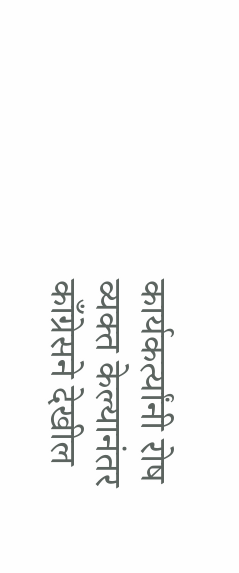कार्यकर्त्यांनी रोष व्यक्त केल्यानंतर काँग्रेसने देखील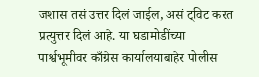जशास तसं उत्तर दिलं जाईल, असं ट्विट करत प्रत्युत्तर दिलं आहे. या घडामोडींच्या पार्श्वभूमीवर काँग्रेस कार्यालयाबाहेर पोलीस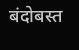बंदोबस्त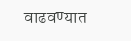वाढवण्यात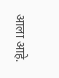आला आहे.